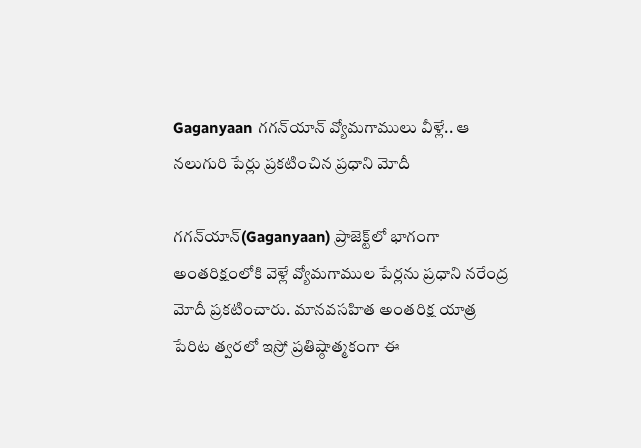Gaganyaan గగన్‌యాన్‌ వ్యోమగాములు వీళ్లే.. ఆ నలుగురి పేర్లు ప్రకటించిన ప్రధాని మోదీ

గగన్‌యాన్‌(Gaganyaan) ప్రాజెక్ట్‌లో భాగంగా అంతరిక్షంలోకి వెళ్లే వ్యోమగాముల పేర్లను ప్రధాని నరేంద్ర మోదీ ప్రకటించారు. మానవసహిత అంతరిక్ష యాత్ర పేరిట త్వరలో ఇస్రో ప్రతిష్ఠాత్మకంగా ఈ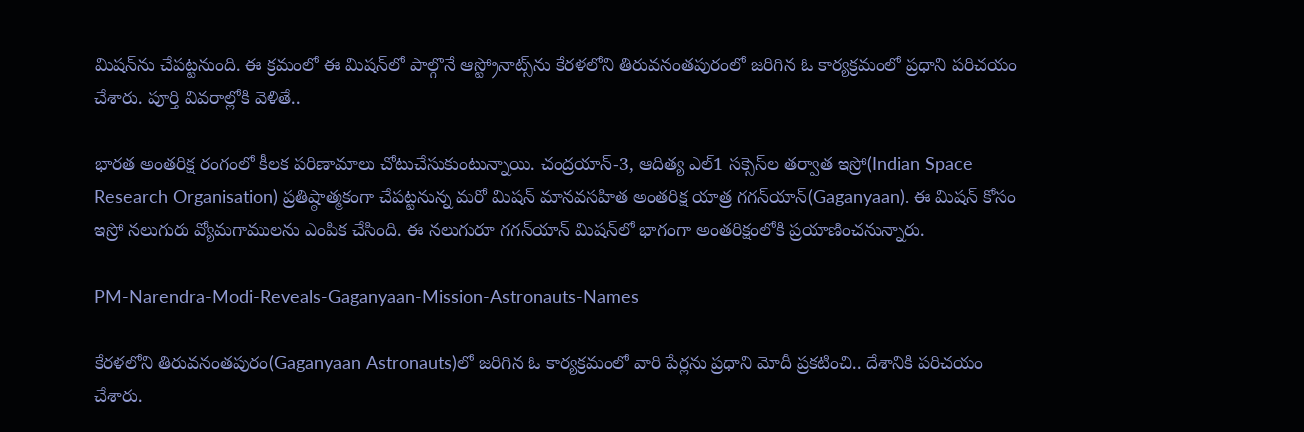మిషన్‌ను చేపట్టనుంది. ఈ క్రమంలో ఈ మిషన్‌లో పాల్గొనే ఆస్ట్రోనాట్స్‌ను కేరళలోని తిరువనంతపురంలో జరిగిన ఓ కార్యక్రమంలో ప్రధాని పరిచయం చేశారు. పూర్తి వివరాల్లోకి వెళితే..

భారత అంతరిక్ష రంగంలో కీలక పరిణామాలు చోటుచేసుకుంటున్నాయి. చంద్రయాన్‌-3, ఆదిత్య ఎల్‌1 సక్సెస్‌ల తర్వాత ఇస్రో(Indian Space Research Organisation) ప్రతిష్ఠాత్మకంగా చేపట్టనున్న మరో మిషన్‌ మానవసహిత అంతరిక్ష యాత్ర గగన్‌యాన్‌(Gaganyaan). ఈ మిషన్‌ కోసం ఇస్రో నలుగురు వ్యోమగాములను ఎంపిక చేసింది. ఈ నలుగురూ గగన్‌యాన్‌ మిషన్‌లో భాగంగా అంతరిక్షంలోకి ప్రయాణించనున్నారు.

PM-Narendra-Modi-Reveals-Gaganyaan-Mission-Astronauts-Names

కేరళలోని తిరువనంతపురం(Gaganyaan Astronauts)లో జరిగిన ఓ కార్యక్రమంలో వారి పేర్లను ప్రధాని మోదీ ప్రకటించి.. దేశానికి పరిచయం చేశారు.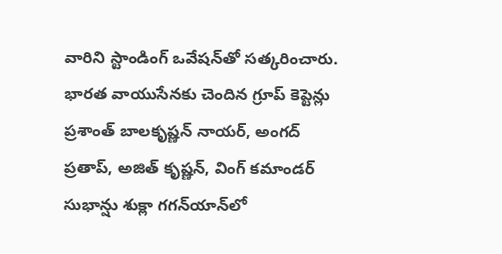వారిని స్టాండింగ్‌ ఒవేషన్‌తో సత్కరించారు. భారత వాయుసేనకు చెందిన గ్రూప్‌ కెప్టెన్లు ప్రశాంత్‌ బాలకృష్ణన్‌ నాయర్‌, అంగద్‌ ప్రతాప్‌, అజిత్‌ కృష్ణన్‌, వింగ్‌ కమాండర్‌ సుభాన్షు శుక్లా గగన్‌యాన్‌లో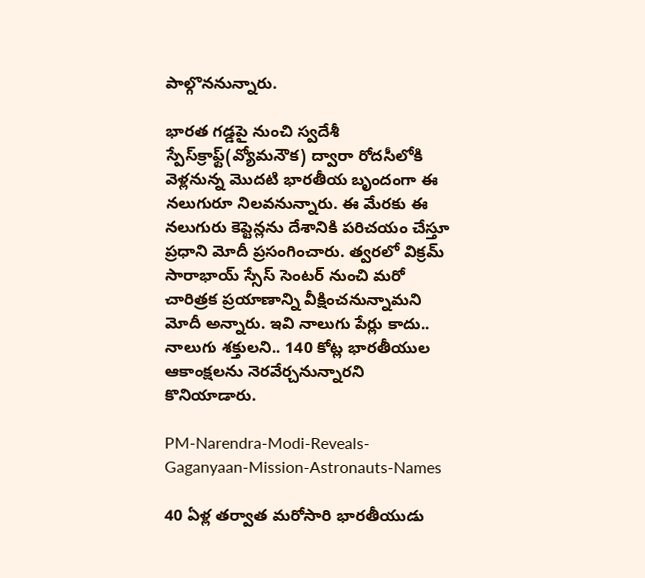పాల్గొననున్నారు.

భారత గడ్డపై నుంచి స్వదేశీ స్పేస్‌క్రాఫ్ట్‌(వ్యోమనౌక) ద్వారా రోదసీలోకి వెళ్లనున్న మొదటి భారతీయ బృందంగా ఈ నలుగురూ నిలవనున్నారు. ఈ మేరకు ఈ నలుగురు కెప్టెన్లను దేశానికి పరిచయం చేస్తూ ప్రధాని మోదీ ప్రసంగించారు. త్వరలో విక్రమ్‌ సారాభాయ్‌ స్సేస్‌ సెంటర్‌ నుంచి మరో చారిత్రక ప్రయాణాన్ని వీక్షించనున్నామని మోదీ అన్నారు. ఇవి నాలుగు పేర్లు కాదు.. నాలుగు శక్తులని.. 140 కోట్ల భారతీయుల ఆకాంక్షలను నెరవేర్చనున్నారని కొనియాడారు.

PM-Narendra-Modi-Reveals-Gaganyaan-Mission-Astronauts-Names

40 ఏళ్ల తర్వాత మరోసారి భారతీయుడు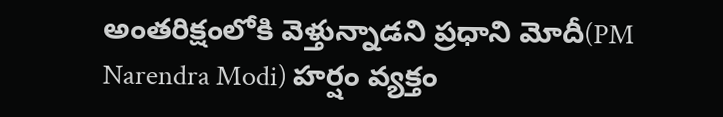అంతరిక్షంలోకి వెళ్తున్నాడని ప్రధాని మోదీ(PM Narendra Modi) హర్షం వ్యక్తం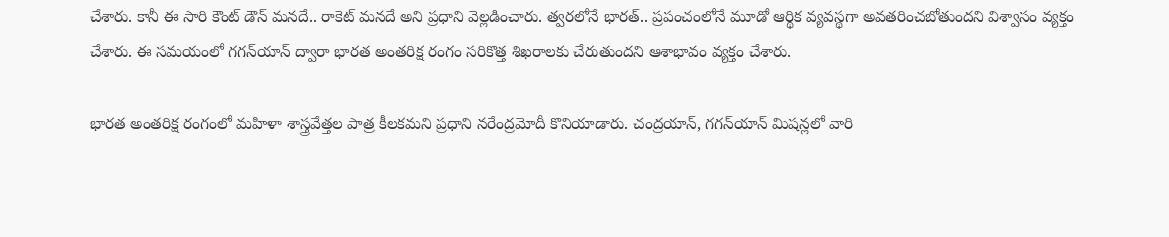చేశారు. కానీ ఈ సారి కౌంట్‌ డౌన్‌ మనదే.. రాకెట్‌ మనదే అని ప్రధాని వెల్లడించారు. త్వరలోనే భారత్‌.. ప్రపంచంలోనే మూడో ఆర్థిక వ్యవస్థగా అవతరించబోతుందని విశ్వాసం వ్యక్తం చేశారు. ఈ సమయంలో గగన్‌యాన్‌ ద్వారా భారత అంతరిక్ష రంగం సరికొత్త శిఖరాలకు చేరుతుందని ఆశాభావం వ్యక్తం చేశారు.

భారత అంతరిక్ష రంగంలో మహిళా శాస్త్రవేత్తల పాత్ర కీలకమని ప్రధాని నరేంద్రమోదీ కొనియాడారు. చంద్రయాన్‌, గగన్‌యాన్‌ మిషన్లలో వారి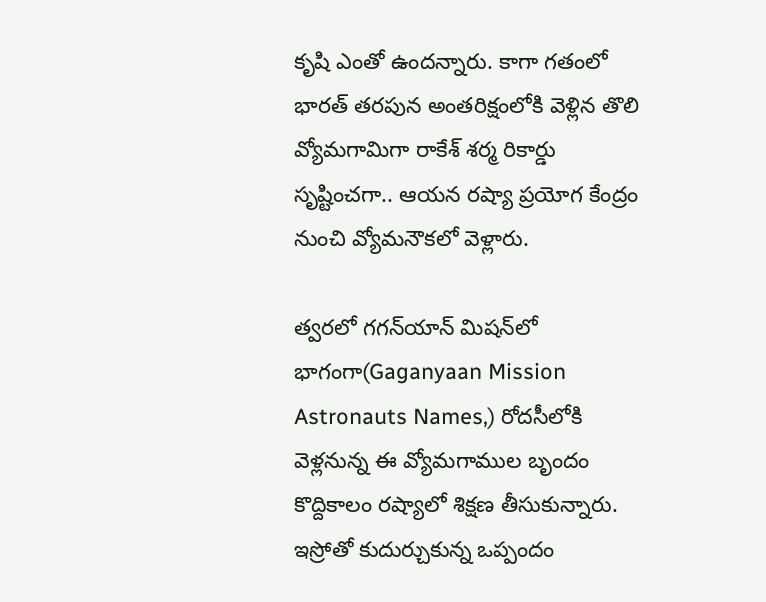కృషి ఎంతో ఉందన్నారు. కాగా గతంలో భారత్‌ తరపున అంతరిక్షంలోకి వెళ్లిన తొలి వ్యోమగామిగా రాకేశ్‌ శర్మ రికార్డు సృష్టించగా.. ఆయన రష్యా ప్రయోగ కేంద్రం నుంచి వ్యోమనౌకలో వెళ్లారు.

త్వరలో గగన్‌యాన్‌ మిషన్‌లో భాగంగా(Gaganyaan Mission Astronauts Names,) రోదసీలోకి వెళ్లనున్న ఈ వ్యోమగాముల బృందం కొద్దికాలం రష్యాలో శిక్షణ తీసుకున్నారు. ఇస్రోతో కుదుర్చుకున్న ఒప్పందం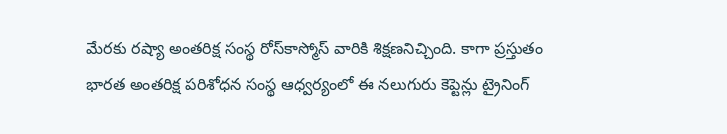మేరకు రష్యా అంతరిక్ష సంస్థ రోస్‌కాస్మోస్‌ వారికి శిక్షణనిచ్చింది. కాగా ప్రస్తుతం భారత అంతరిక్ష పరిశోధన సంస్థ ఆధ్వర్యంలో ఈ నలుగురు కెప్టెన్లు ట్రైనింగ్‌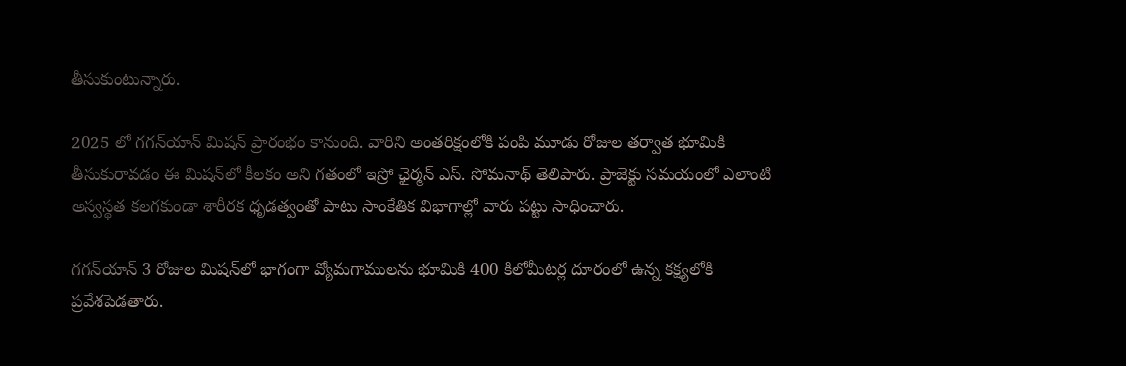తీసుకుంటున్నారు.

2025 లో గగన్‌యాన్‌ మిషన్‌ ప్రారంభం కానుంది. వారిని అంతరిక్షంలోకి పంపి మూడు రోజుల తర్వాత భూమికి తీసుకురావడం ఈ మిషన్‌లో కీలకం అని గతంలో ఇస్రో ఛైర్మన్‌ ఎస్‌. సోమనాథ్‌ తెలిపారు. ప్రాజెక్టు సమయంలో ఎలాంటి అస్వస్థత కలగకుండా శారీరక ధృడత్వంతో పాటు సాంకేతిక విభాగాల్లో వారు పట్టు సాధించారు.

గగన్‌యాన్ 3 రోజుల మిషన్‌లో భాగంగా వ్యోమగాములను భూమికి 400 కిలోమీటర్ల దూరంలో ఉన్న కక్ష్యలోకి ప్రవేశపెడతారు.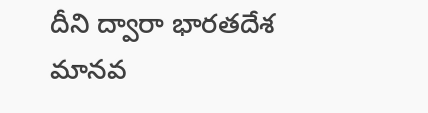దీని ద్వారా భారతదేశ మానవ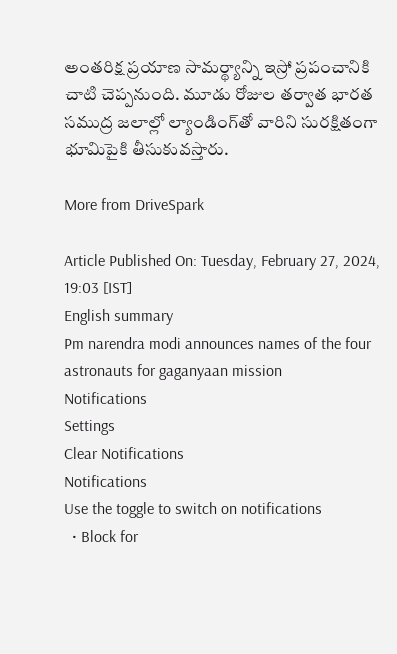అంతరిక్ష ప్రయాణ సామర్థ్యాన్ని ఇస్రో ప్రపంచానికి చాటి చెప్పనుంది. మూడు రోజుల తర్వాత భారత సముద్ర జలాల్లో ల్యాండింగ్‌తో వారిని సురక్షితంగా భూమిపైకి తీసుకువస్తారు.

More from DriveSpark

Article Published On: Tuesday, February 27, 2024, 19:03 [IST]
English summary
Pm narendra modi announces names of the four astronauts for gaganyaan mission
Notifications
Settings
Clear Notifications
Notifications
Use the toggle to switch on notifications
  • Block for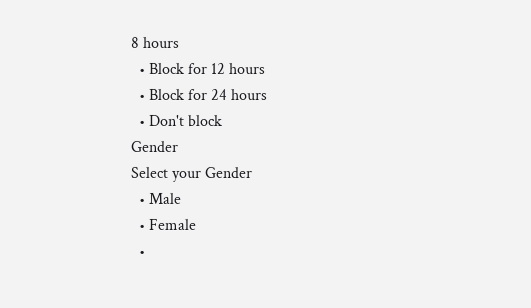8 hours
  • Block for 12 hours
  • Block for 24 hours
  • Don't block
Gender
Select your Gender
  • Male
  • Female
  •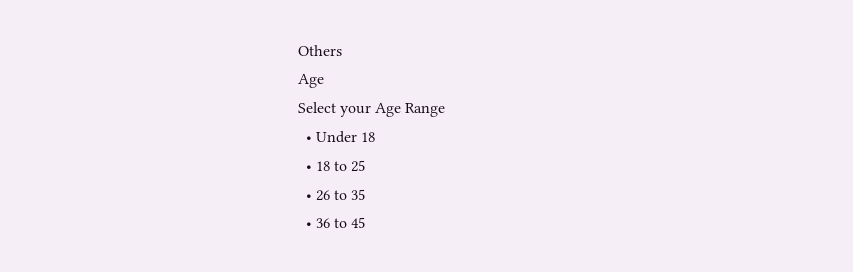Others
Age
Select your Age Range
  • Under 18
  • 18 to 25
  • 26 to 35
  • 36 to 45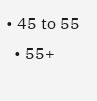• 45 to 55
  • 55+